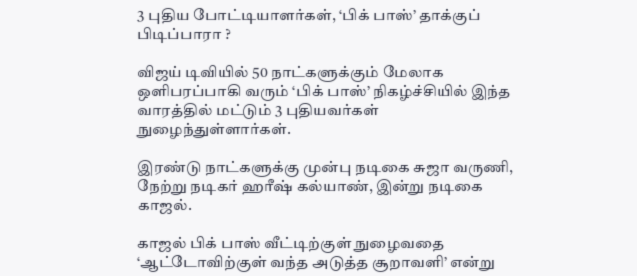3 புதிய போட்டியாளர்கள், ‘பிக் பாஸ்’ தாக்குப் பிடிப்பாரா ?

விஜய் டிவியில் 50 நாட்களுக்கும் மேலாக ஒளிபரப்பாகி வரும் ‘பிக் பாஸ்’ நிகழ்ச்சியில் இந்த வாரத்தில் மட்டும் 3 புதியவர்கள் நுழைந்துள்ளார்கள்.

இரண்டு நாட்களுக்கு முன்பு நடிகை சுஜா வருணி, நேற்று நடிகர் ஹரீஷ் கல்யாண், இன்று நடிகை காஜல்.

காஜல் பிக் பாஸ் வீட்டிற்குள் நுழைவதை ‘ஆட்டோவிற்குள் வந்த அடுத்த சூறாவளி’ என்று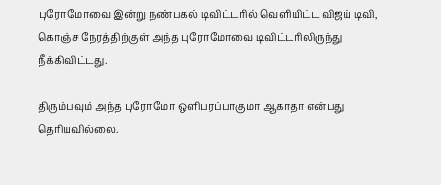புரோமோவை இன்று நண்பகல் டிவிட்டரில் வெளியிட்ட விஜய் டிவி, கொஞ்ச நேரத்திற்குள் அந்த புரோமோவை டிவிட்டரிலிருந்து நீக்கிவிட்டது.

திரும்பவும் அந்த புரோமோ ஒளிபரப்பாகுமா ஆகாதா என்பது தெரியவில்லை.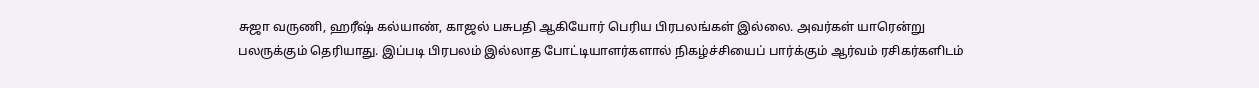சுஜா வருணி, ஹரீஷ் கல்யாண், காஜல் பசுபதி ஆகியோர் பெரிய பிரபலங்கள் இல்லை. அவர்கள் யாரென்று பலருக்கும் தெரியாது. இப்படி பிரபலம் இல்லாத போட்டியாளர்களால் நிகழ்ச்சியைப் பார்க்கும் ஆர்வம் ரசிகர்களிடம்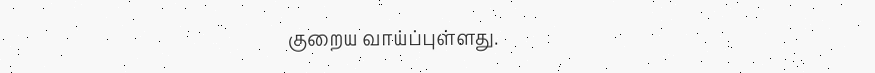குறைய வாய்ப்புள்ளது.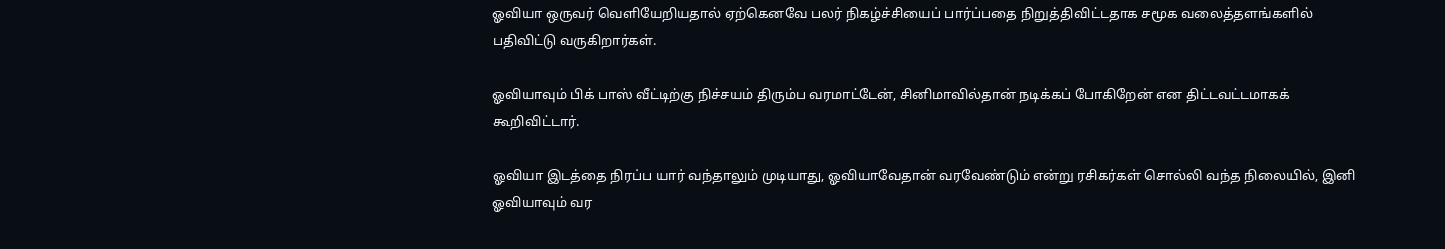ஓவியா ஒருவர் வெளியேறியதால் ஏற்கெனவே பலர் நிகழ்ச்சியைப் பார்ப்பதை நிறுத்திவிட்டதாக சமூக வலைத்தளங்களில் பதிவிட்டு வருகிறார்கள்.

ஓவியாவும் பிக் பாஸ் வீட்டிற்கு நிச்சயம் திரும்ப வரமாட்டேன், சினிமாவில்தான் நடிக்கப் போகிறேன் என திட்டவட்டமாகக் கூறிவிட்டார்.

ஓவியா இடத்தை நிரப்ப யார் வந்தாலும் முடியாது, ஓவியாவேதான் வரவேண்டும் என்று ரசிகர்கள் சொல்லி வந்த நிலையில், இனி ஓவியாவும் வர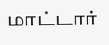மாட்டார்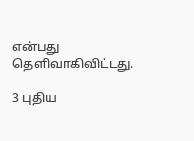என்பது தெளிவாகிவிட்டது.

3 புதிய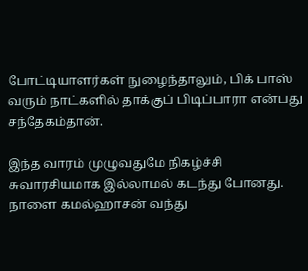போட்டியாளர்கள் நுழைந்தாலும், பிக் பாஸ் வரும் நாட்களில் தாக்குப் பிடிப்பாரா என்பது சந்தேகம்தான்.

இந்த வாரம் முழுவதுமே நிகழ்ச்சி சுவாரசியமாக இல்லாமல் கடந்து போனது. நாளை கமல்ஹாசன் வந்து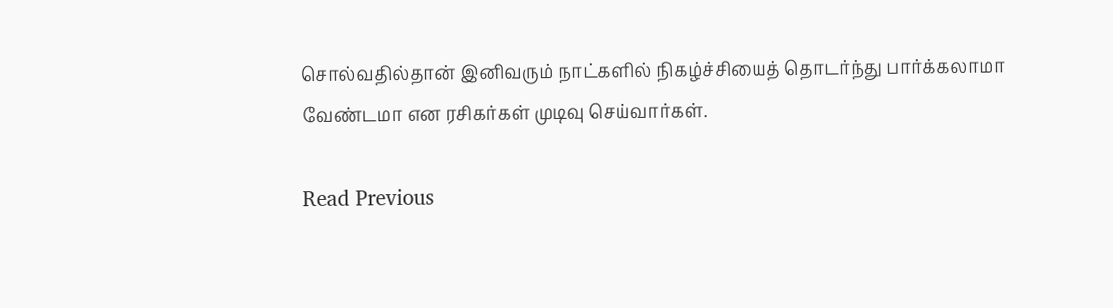சொல்வதில்தான் இனிவரும் நாட்களில் நிகழ்ச்சியைத் தொடர்ந்து பார்க்கலாமா வேண்டமா என ரசிகர்கள் முடிவு செய்வார்கள்.

Read Previous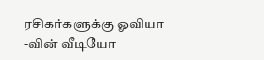ரசிகர்களுக்கு ஓவியா -வின் வீடியோ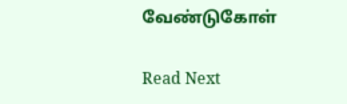வேண்டுகோள்

Read Next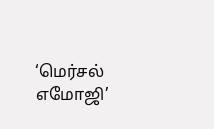‘மெர்சல் எமோஜி’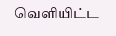வெளியிட்ட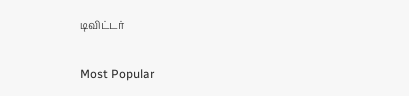டிவிட்டர்

Most Popular